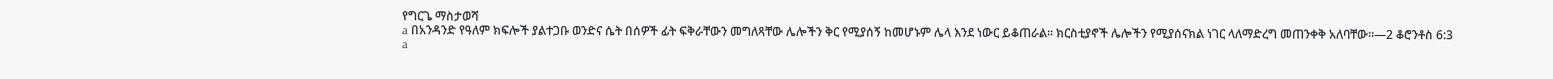የግርጌ ማስታወሻ
a በአንዳንድ የዓለም ክፍሎች ያልተጋቡ ወንድና ሴት በሰዎች ፊት ፍቅራቸውን መግለጻቸው ሌሎችን ቅር የሚያሰኝ ከመሆኑም ሌላ እንደ ነውር ይቆጠራል። ክርስቲያኖች ሌሎችን የሚያሰናክል ነገር ላለማድረግ መጠንቀቅ አለባቸው።—2 ቆሮንቶስ 6:3
a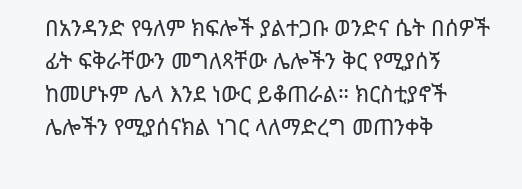በአንዳንድ የዓለም ክፍሎች ያልተጋቡ ወንድና ሴት በሰዎች ፊት ፍቅራቸውን መግለጻቸው ሌሎችን ቅር የሚያሰኝ ከመሆኑም ሌላ እንደ ነውር ይቆጠራል። ክርስቲያኖች ሌሎችን የሚያሰናክል ነገር ላለማድረግ መጠንቀቅ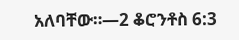አለባቸው።—2 ቆሮንቶስ 6:3